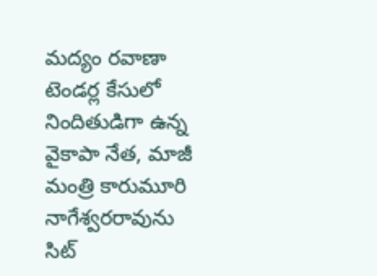మద్యం రవాణా టెండర్ల కేసులో నిందితుడిగా ఉన్న వైకాపా నేత, మాజీ మంత్రి కారుమూరి నాగేశ్వరరావును సిట్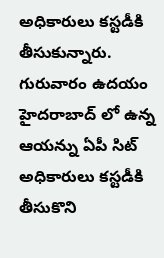అధికారులు కస్టడీకి తీసుకున్నారు. గురువారం ఉదయం హైదరాబాద్ లో ఉన్న ఆయన్ను ఏపీ సిట్ అధికారులు కస్టడీకి తీసుకొని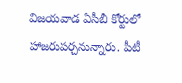విజయవాడ ఏసీబీ కోర్టులో హాజరుపర్చనున్నారు. పీటీ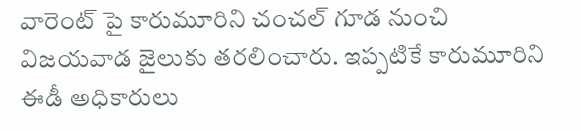వారెంట్ పై కారుమూరిని చంచల్ గూడ నుంచి విజయవాడ జైలుకు తరలించారు. ఇప్పటికే కారుమూరిని ఈడీ అధికారులు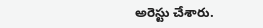అరెస్టు చేశారు.